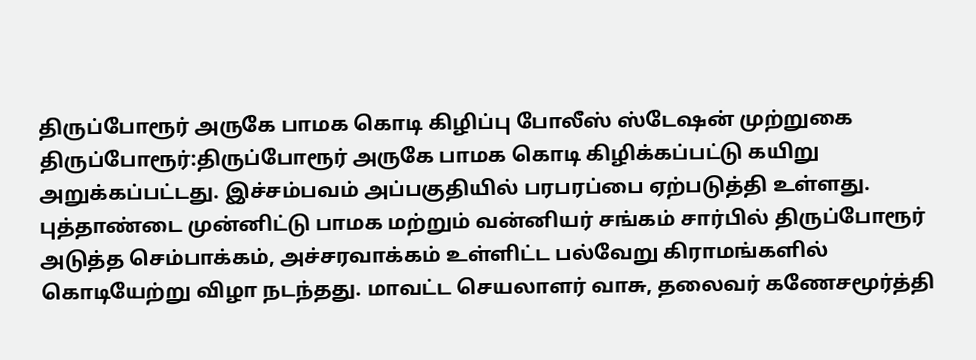திருப்போரூர் அருகே பாமக கொடி கிழிப்பு போலீஸ் ஸ்டேஷன் முற்றுகை
திருப்போரூர்:திருப்போரூர் அருகே பாமக கொடி கிழிக்கப்பட்டு கயிறு அறுக்கப்பட்டது. இச்சம்பவம் அப்பகுதியில் பரபரப்பை ஏற்படுத்தி உள்ளது. புத்தாண்டை முன்னிட்டு பாமக மற்றும் வன்னியர் சங்கம் சார்பில் திருப்போரூர் அடுத்த செம்பாக்கம், அச்சரவாக்கம் உள்ளிட்ட பல்வேறு கிராமங்களில் கொடியேற்று விழா நடந்தது. மாவட்ட செயலாளர் வாசு, தலைவர் கணேசமூர்த்தி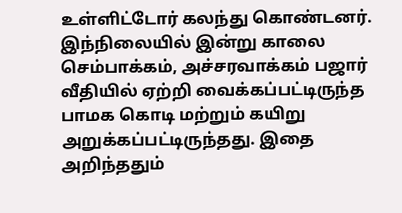உள்ளிட்டோர் கலந்து கொண்டனர். இந்நிலையில் இன்று காலை செம்பாக்கம், அச்சரவாக்கம் பஜார் வீதியில் ஏற்றி வைக்கப்பட்டிருந்த பாமக கொடி மற்றும் கயிறு அறுக்கப்பட்டிருந்தது. இதை அறிந்ததும்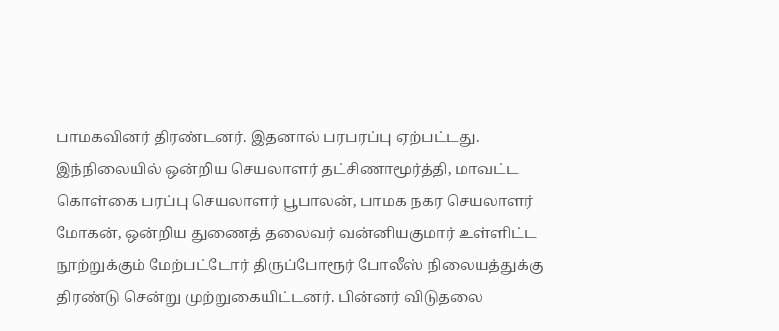பாமகவினர் திரண்டனர். இதனால் பரபரப்பு ஏற்பட்டது.
இந்நிலையில் ஒன்றிய செயலாளர் தட்சிணாமூர்த்தி, மாவட்ட கொள்கை பரப்பு செயலாளர் பூபாலன், பாமக நகர செயலாளர் மோகன், ஒன்றிய துணைத் தலைவர் வன்னியகுமார் உள்ளிட்ட நூற்றுக்கும் மேற்பட்டோர் திருப்போரூர் போலீஸ் நிலையத்துக்கு திரண்டு சென்று முற்றுகையிட்டனர். பின்னர் விடுதலை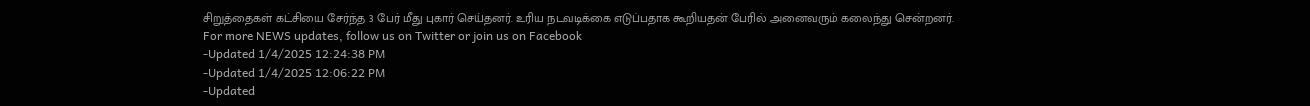சிறுத்தைகள் கட்சியை சேர்ந்த 3 பேர் மீது புகார் செய்தனர். உரிய நடவடிக்கை எடுப்பதாக கூறியதன் பேரில் அனைவரும் கலைந்து சென்றனர்.
For more NEWS updates, follow us on Twitter or join us on Facebook
-Updated 1/4/2025 12:24:38 PM
-Updated 1/4/2025 12:06:22 PM
-Updated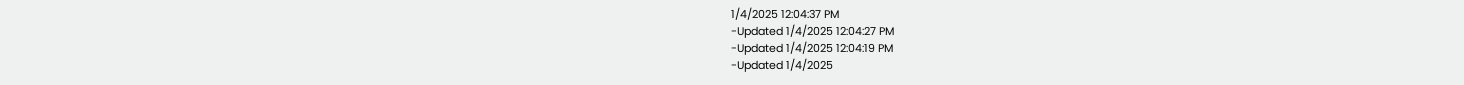1/4/2025 12:04:37 PM
-Updated 1/4/2025 12:04:27 PM
-Updated 1/4/2025 12:04:19 PM
-Updated 1/4/2025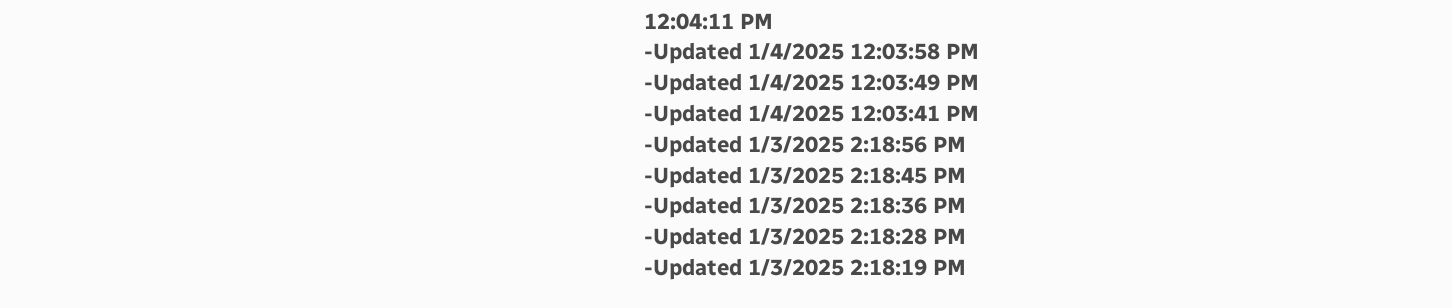12:04:11 PM
-Updated 1/4/2025 12:03:58 PM
-Updated 1/4/2025 12:03:49 PM
-Updated 1/4/2025 12:03:41 PM
-Updated 1/3/2025 2:18:56 PM
-Updated 1/3/2025 2:18:45 PM
-Updated 1/3/2025 2:18:36 PM
-Updated 1/3/2025 2:18:28 PM
-Updated 1/3/2025 2:18:19 PM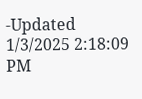-Updated 1/3/2025 2:18:09 PM